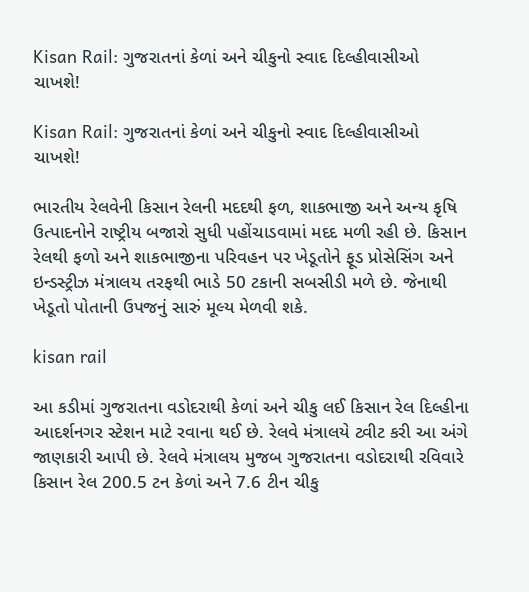Kisan Rail: ગુજરાતનાં કેળાં અને ચીકુનો સ્વાદ દિલ્હીવાસીઓ ચાખશે!

Kisan Rail: ગુજરાતનાં કેળાં અને ચીકુનો સ્વાદ દિલ્હીવાસીઓ ચાખશે!

ભારતીય રેલવેની કિસાન રેલની મદદથી ફળ, શાકભાજી અને અન્ય કૃષિ ઉત્પાદનોને રાષ્ટ્રીય બજારો સુધી પહોંચાડવામાં મદદ મળી રહી છે. કિસાન રેલથી ફળો અને શાકભાજીના પરિવહન પર ખેડૂતોને ફૂડ પ્રોસેસિંગ અને ઇન્ડસ્ટ્રીઝ મંત્રાલય તરફથી ભાડે 50 ટકાની સબસીડી મળે છે. જેનાથી ખેડૂતો પોતાની ઉપજનું સારું મૂલ્ય મેળવી શકે.

kisan rail

આ કડીમાં ગુજરાતના વડોદરાથી કેળાં અને ચીકુ લઈ કિસાન રેલ દિલ્હીના આદર્શનગર સ્ટેશન માટે રવાના થઈ છે. રેલવે મંત્રાલયે ટ્વીટ કરી આ અંગે જાણકારી આપી છે. રેલવે મંત્રાલય મુજબ ગુજરાતના વડોદરાથી રવિવારે કિસાન રેલ 200.5 ટન કેળાં અને 7.6 ટીન ચીકુ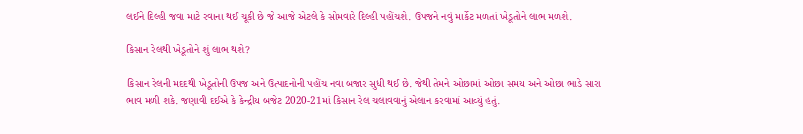લઈને દિલ્હી જવા માટે રવાના થઈ ચૂકી છે જે આજે એટલે કે સોમવારે દિલ્હી પહોંચશે. ઉપજને નવું માર્કેટ મળતાં ખેડૂતોને લાભ મળશે.

કિસાન રેલથી ખેડૂતોને શું લાભ થશે?

કિસાન રેલની મદદથી ખેડૂતોની ઉપજ અને ઉત્પાદનોની પહોંચ નવા બજાર સુધી થઈ છે. જેથી તેમને ઓછામાં ઓછા સમય અને ઓછા ભાડે સારા ભાવ મળી શકે. જણાવી દઈએ કે કેન્દ્રીય બજેટ 2020-21માં કિસાન રેલ ચલાવવાનું એલાન કરવામાં આવ્યું હતું.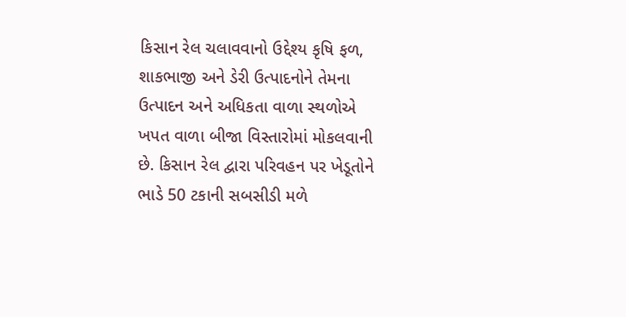કિસાન રેલ ચલાવવાનો ઉદ્દેશ્ય કૃષિ ફળ, શાકભાજી અને ડેરી ઉત્પાદનોને તેમના ઉત્પાદન અને અધિકતા વાળા સ્થળોએ ખપત વાળા બીજા વિસ્તારોમાં મોકલવાની છે. કિસાન રેલ દ્વારા પરિવહન પર ખેડૂતોને ભાડે 50 ટકાની સબસીડી મળે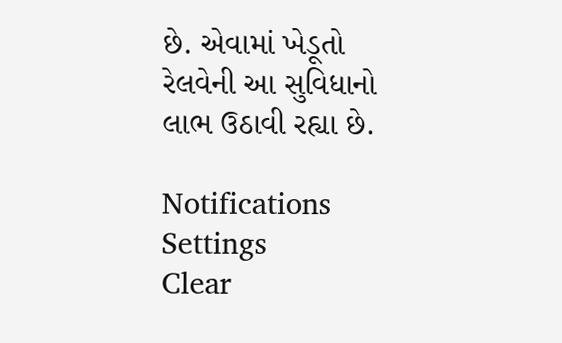છે. એવામાં ખેડૂતો રેલવેની આ સુવિધાનો લાભ ઉઠાવી રહ્યા છે.

Notifications
Settings
Clear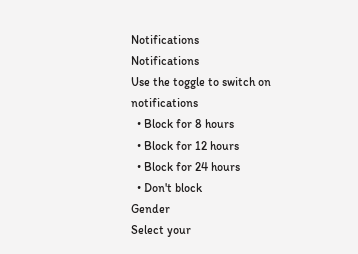Notifications
Notifications
Use the toggle to switch on notifications
  • Block for 8 hours
  • Block for 12 hours
  • Block for 24 hours
  • Don't block
Gender
Select your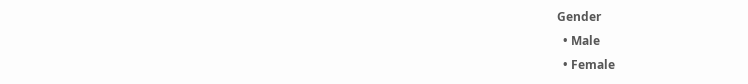Gender
  • Male
  • Female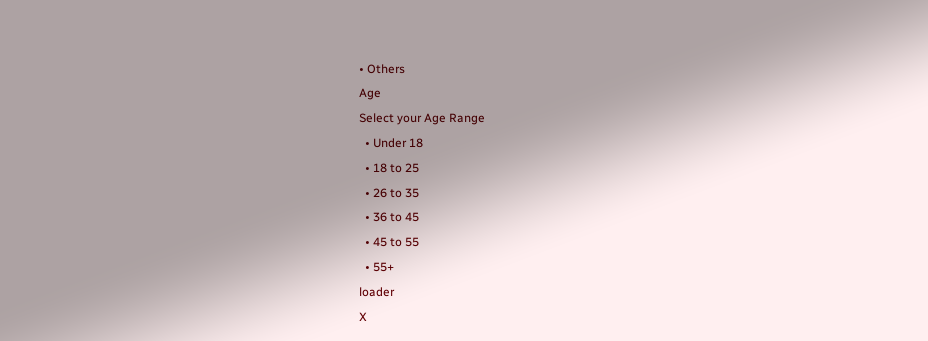• Others
Age
Select your Age Range
  • Under 18
  • 18 to 25
  • 26 to 35
  • 36 to 45
  • 45 to 55
  • 55+
loader
X